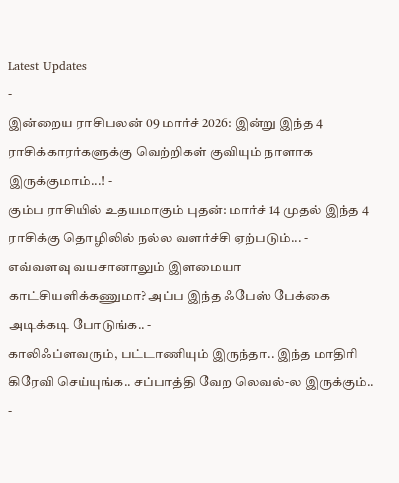Latest Updates
-
இன்றைய ராசிபலன் 09 மார்ச் 2026: இன்று இந்த 4 ராசிக்காரர்களுக்கு வெற்றிகள் குவியும் நாளாக இருக்குமாம்...! -
கும்ப ராசியில் உதயமாகும் புதன்: மார்ச் 14 முதல் இந்த 4 ராசிக்கு தொழிலில் நல்ல வளர்ச்சி ஏற்படும்... -
எவ்வளவு வயசானாலும் இளமையா காட்சியளிக்கணுமா? அப்ப இந்த ஃபேஸ் பேக்கை அடிக்கடி போடுங்க.. -
காலிஃப்ளவரும், பட்டாணியும் இருந்தா.. இந்த மாதிரி கிரேவி செய்யுங்க.. சப்பாத்தி வேற லெவல்-ல இருக்கும்.. -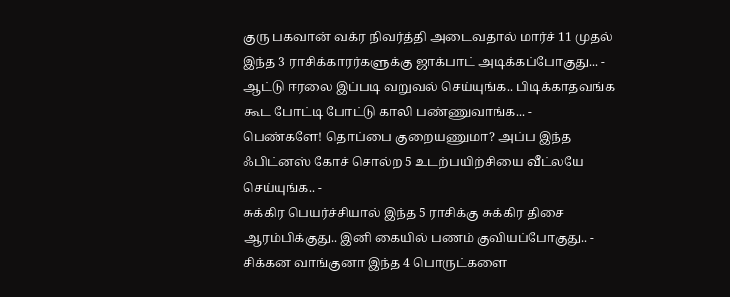குரு பகவான் வக்ர நிவர்த்தி அடைவதால் மார்ச் 11 முதல் இந்த 3 ராசிக்காரர்களுக்கு ஜாக்பாட் அடிக்கப்போகுது... -
ஆட்டு ஈரலை இப்படி வறுவல் செய்யுங்க.. பிடிக்காதவங்க கூட போட்டி போட்டு காலி பண்ணுவாங்க... -
பெண்களே! தொப்பை குறையணுமா? அப்ப இந்த ஃபிட்னஸ் கோச் சொல்ற 5 உடற்பயிற்சியை வீட்லயே செய்யுங்க.. -
சுக்கிர பெயர்ச்சியால் இந்த 5 ராசிக்கு சுக்கிர திசை ஆரம்பிக்குது.. இனி கையில் பணம் குவியப்போகுது.. -
சிக்கன வாங்குனா இந்த 4 பொருட்களை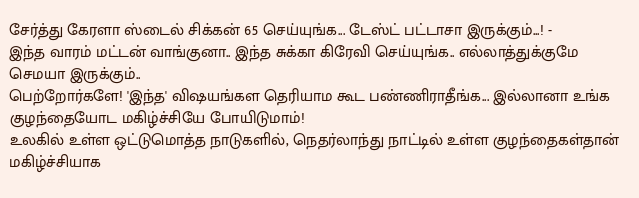சேர்த்து கேரளா ஸ்டைல் சிக்கன் 65 செய்யுங்க... டேஸ்ட் பட்டாசா இருக்கும்...! -
இந்த வாரம் மட்டன் வாங்குனா.. இந்த சுக்கா கிரேவி செய்யுங்க.. எல்லாத்துக்குமே செமயா இருக்கும்..
பெற்றோர்களே! 'இந்த' விஷயங்கள தெரியாம கூட பண்ணிராதீங்க... இல்லானா உங்க குழந்தையோட மகிழ்ச்சியே போயிடுமாம்!
உலகில் உள்ள ஒட்டுமொத்த நாடுகளில், நெதர்லாந்து நாட்டில் உள்ள குழந்தைகள்தான் மகிழ்ச்சியாக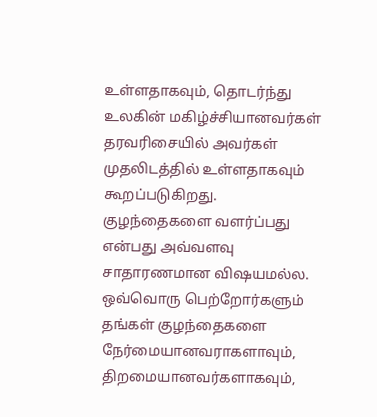உள்ளதாகவும், தொடர்ந்து உலகின் மகிழ்ச்சியானவர்கள் தரவரிசையில் அவர்கள் முதலிடத்தில் உள்ளதாகவும் கூறப்படுகிறது.
குழந்தைகளை வளர்ப்பது என்பது அவ்வளவு சாதாரணமான விஷயமல்ல. ஒவ்வொரு பெற்றோர்களும் தங்கள் குழந்தைகளை நேர்மையானவராகளாவும், திறமையானவர்களாகவும்,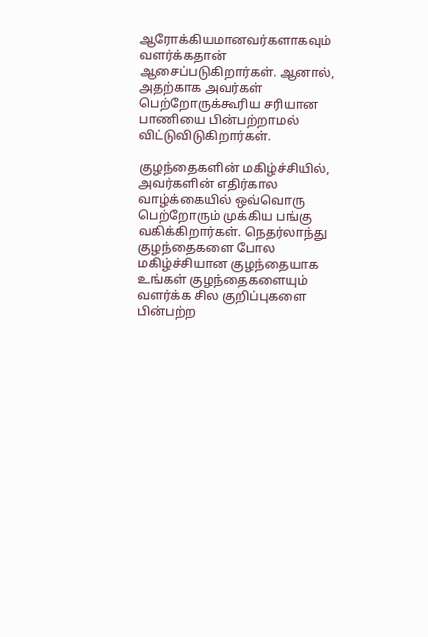ஆரோக்கியமானவர்களாகவும் வளர்க்கதான் ஆசைப்படுகிறார்கள். ஆனால், அதற்காக அவர்கள் பெற்றோருக்கூரிய சரியான பாணியை பின்பற்றாமல் விட்டுவிடுகிறார்கள்.

குழந்தைகளின் மகிழ்ச்சியில், அவர்களின் எதிர்கால வாழ்க்கையில் ஒவ்வொரு பெற்றோரும் முக்கிய பங்கு வகிக்கிறார்கள். நெதர்லாந்து குழந்தைகளை போல மகிழ்ச்சியான குழந்தையாக உங்கள் குழந்தைகளையும் வளர்க்க சில குறிப்புகளை பின்பற்ற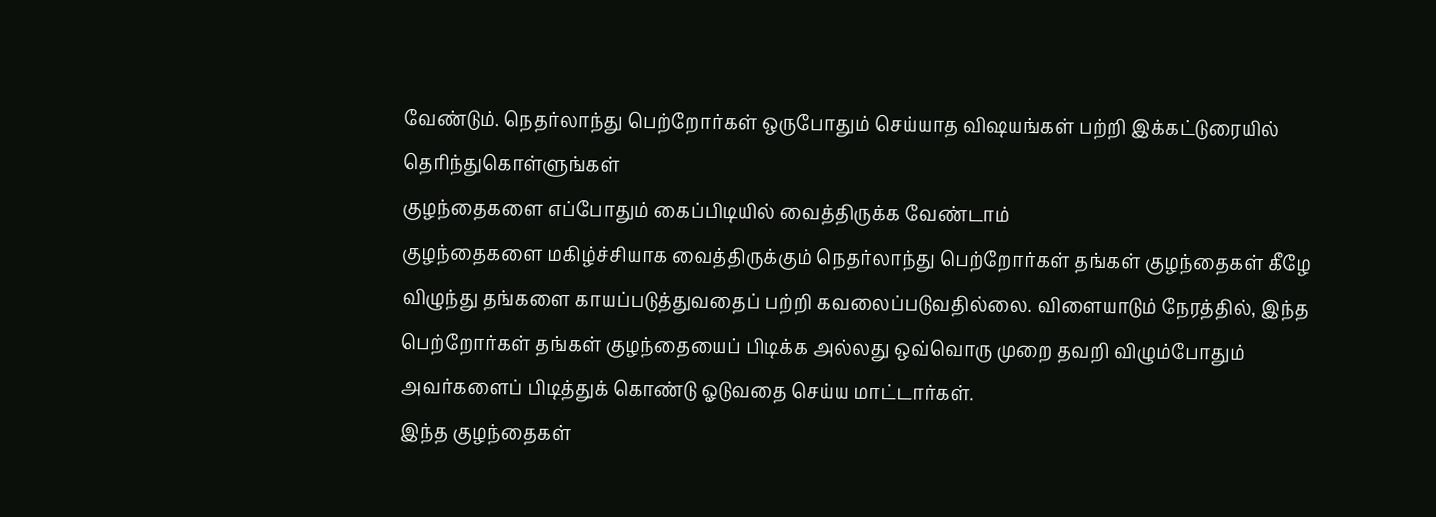வேண்டும். நெதர்லாந்து பெற்றோர்கள் ஒருபோதும் செய்யாத விஷயங்கள் பற்றி இக்கட்டுரையில் தெரிந்துகொள்ளுங்கள்
குழந்தைகளை எப்போதும் கைப்பிடியில் வைத்திருக்க வேண்டாம்
குழந்தைகளை மகிழ்ச்சியாக வைத்திருக்கும் நெதர்லாந்து பெற்றோர்கள் தங்கள் குழந்தைகள் கீழே விழுந்து தங்களை காயப்படுத்துவதைப் பற்றி கவலைப்படுவதில்லை. விளையாடும் நேரத்தில், இந்த பெற்றோர்கள் தங்கள் குழந்தையைப் பிடிக்க அல்லது ஒவ்வொரு முறை தவறி விழும்போதும் அவர்களைப் பிடித்துக் கொண்டு ஓடுவதை செய்ய மாட்டார்கள்.
இந்த குழந்தைகள்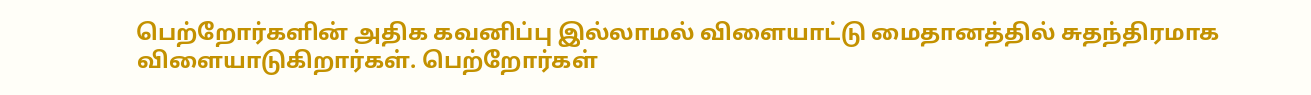பெற்றோர்களின் அதிக கவனிப்பு இல்லாமல் விளையாட்டு மைதானத்தில் சுதந்திரமாக விளையாடுகிறார்கள். பெற்றோர்கள்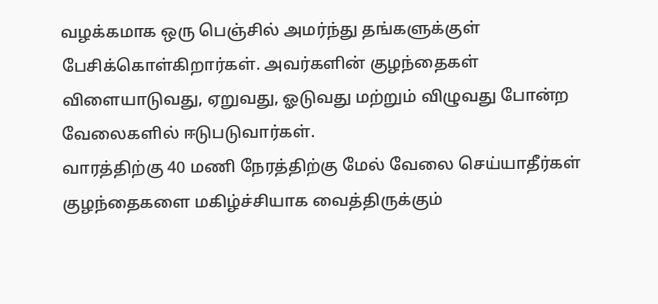வழக்கமாக ஒரு பெஞ்சில் அமர்ந்து தங்களுக்குள் பேசிக்கொள்கிறார்கள். அவர்களின் குழந்தைகள் விளையாடுவது, ஏறுவது, ஓடுவது மற்றும் விழுவது போன்ற வேலைகளில் ஈடுபடுவார்கள்.
வாரத்திற்கு 40 மணி நேரத்திற்கு மேல் வேலை செய்யாதீர்கள்
குழந்தைகளை மகிழ்ச்சியாக வைத்திருக்கும்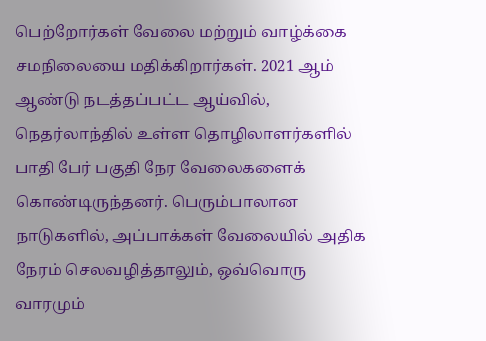பெற்றோர்கள் வேலை மற்றும் வாழ்க்கை சமநிலையை மதிக்கிறார்கள். 2021 ஆம் ஆண்டு நடத்தப்பட்ட ஆய்வில், நெதர்லாந்தில் உள்ள தொழிலாளர்களில் பாதி பேர் பகுதி நேர வேலைகளைக் கொண்டிருந்தனர். பெரும்பாலான நாடுகளில், அப்பாக்கள் வேலையில் அதிக நேரம் செலவழித்தாலும், ஒவ்வொரு வாரமும்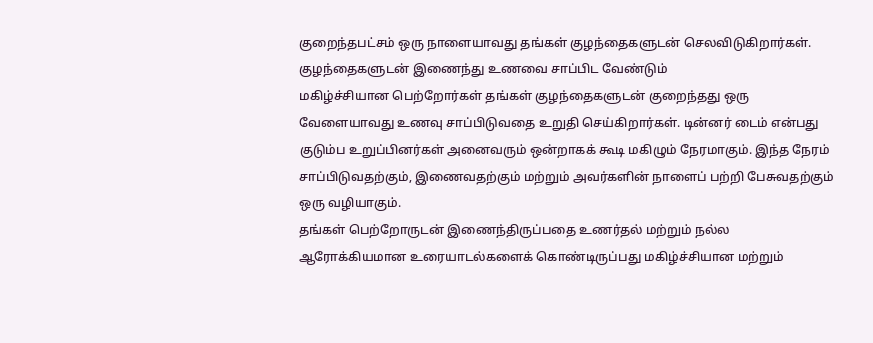குறைந்தபட்சம் ஒரு நாளையாவது தங்கள் குழந்தைகளுடன் செலவிடுகிறார்கள்.
குழந்தைகளுடன் இணைந்து உணவை சாப்பிட வேண்டும்
மகிழ்ச்சியான பெற்றோர்கள் தங்கள் குழந்தைகளுடன் குறைந்தது ஒரு வேளையாவது உணவு சாப்பிடுவதை உறுதி செய்கிறார்கள். டின்னர் டைம் என்பது குடும்ப உறுப்பினர்கள் அனைவரும் ஒன்றாகக் கூடி மகிழும் நேரமாகும். இந்த நேரம் சாப்பிடுவதற்கும், இணைவதற்கும் மற்றும் அவர்களின் நாளைப் பற்றி பேசுவதற்கும் ஒரு வழியாகும்.
தங்கள் பெற்றோருடன் இணைந்திருப்பதை உணர்தல் மற்றும் நல்ல ஆரோக்கியமான உரையாடல்களைக் கொண்டிருப்பது மகிழ்ச்சியான மற்றும்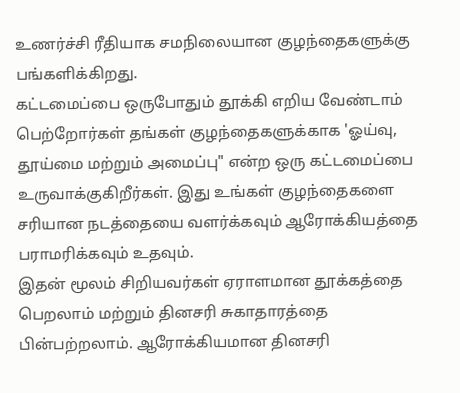உணர்ச்சி ரீதியாக சமநிலையான குழந்தைகளுக்கு பங்களிக்கிறது.
கட்டமைப்பை ஒருபோதும் தூக்கி எறிய வேண்டாம்
பெற்றோர்கள் தங்கள் குழந்தைகளுக்காக 'ஓய்வு, தூய்மை மற்றும் அமைப்பு" என்ற ஒரு கட்டமைப்பை உருவாக்குகிறீர்கள். இது உங்கள் குழந்தைகளை சரியான நடத்தையை வளர்க்கவும் ஆரோக்கியத்தை பராமரிக்கவும் உதவும்.
இதன் மூலம் சிறியவர்கள் ஏராளமான தூக்கத்தை பெறலாம் மற்றும் தினசரி சுகாதாரத்தை பின்பற்றலாம். ஆரோக்கியமான தினசரி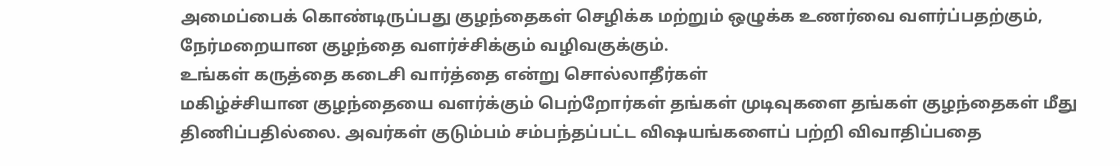அமைப்பைக் கொண்டிருப்பது குழந்தைகள் செழிக்க மற்றும் ஒழுக்க உணர்வை வளர்ப்பதற்கும், நேர்மறையான குழந்தை வளர்ச்சிக்கும் வழிவகுக்கும்.
உங்கள் கருத்தை கடைசி வார்த்தை என்று சொல்லாதீர்கள்
மகிழ்ச்சியான குழந்தையை வளர்க்கும் பெற்றோர்கள் தங்கள் முடிவுகளை தங்கள் குழந்தைகள் மீது திணிப்பதில்லை. அவர்கள் குடும்பம் சம்பந்தப்பட்ட விஷயங்களைப் பற்றி விவாதிப்பதை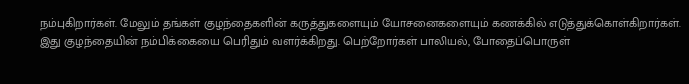நம்புகிறார்கள். மேலும் தங்கள் குழந்தைகளின் கருத்துகளையும் யோசனைகளையும் கணக்கில் எடுத்துக்கொள்கிறார்கள்.
இது குழந்தையின் நம்பிக்கையை பெரிதும் வளர்க்கிறது. பெற்றோர்கள் பாலியல், போதைப்பொருள்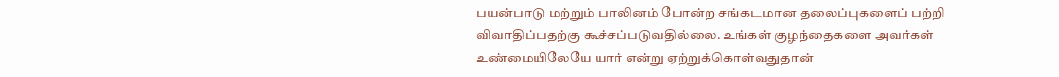பயன்பாடு மற்றும் பாலினம் போன்ற சங்கடமான தலைப்புகளைப் பற்றி விவாதிப்பதற்கு கூச்சப்படுவதில்லை. உங்கள் குழந்தைகளை அவர்கள் உண்மையிலேயே யார் என்று ஏற்றுக்கொள்வதுதான்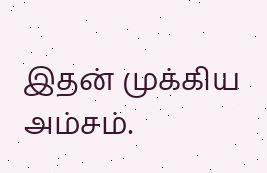இதன் முக்கிய அம்சம்.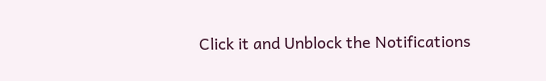Click it and Unblock the Notifications